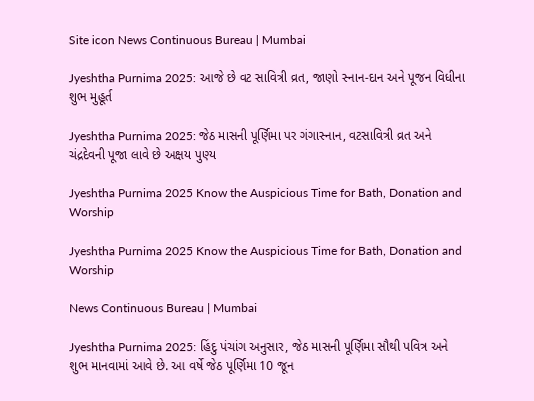Site icon News Continuous Bureau | Mumbai

Jyeshtha Purnima 2025: આજે છે વટ સાવિત્રી વ્રત, જાણો સ્નાન-દાન અને પૂજન વિધીના શુભ મુહૂર્ત

Jyeshtha Purnima 2025: જેઠ માસની પૂર્ણિમા પર ગંગાસ્નાન, વટસાવિત્રી વ્રત અને ચંદ્રદેવની પૂજા લાવે છે અક્ષય પુણ્ય

Jyeshtha Purnima 2025 Know the Auspicious Time for Bath, Donation and Worship

Jyeshtha Purnima 2025 Know the Auspicious Time for Bath, Donation and Worship

News Continuous Bureau | Mumbai

Jyeshtha Purnima 2025: હિંદુ પંચાંગ અનુસાર, જેઠ માસની પૂર્ણિમા સૌથી પવિત્ર અને શુભ માનવામાં આવે છે. આ વર્ષે જેઠ પૂર્ણિમા 10 જૂન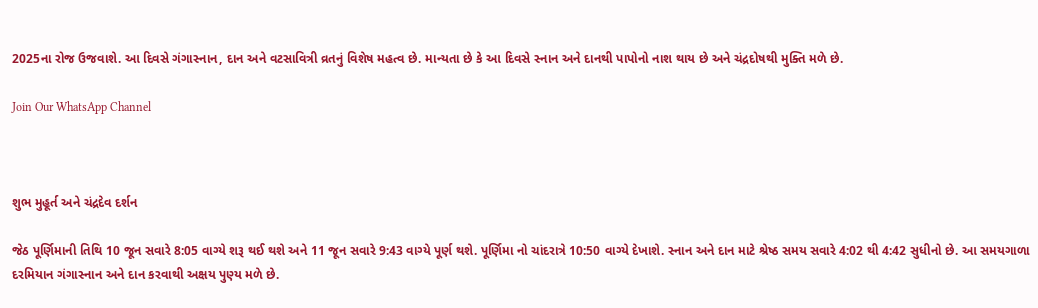2025ના રોજ ઉજવાશે. આ દિવસે ગંગાસ્નાન, દાન અને વટસાવિત્રી વ્રતનું વિશેષ મહત્વ છે. માન્યતા છે કે આ દિવસે સ્નાન અને દાનથી પાપોનો નાશ થાય છે અને ચંદ્રદોષથી મુક્તિ મળે છે.

Join Our WhatsApp Channel



શુભ મુહૂર્ત અને ચંદ્રદેવ દર્શન

જેઠ પૂર્ણિમાની તિથિ 10 જૂન સવારે 8:05 વાગ્યે શરૂ થઈ થશે અને 11 જૂન સવારે 9:43 વાગ્યે પૂર્ણ થશે. પૂર્ણિમા નો ચાંદરાત્રે 10:50 વાગ્યે દેખાશે. સ્નાન અને દાન માટે શ્રેષ્ઠ સમય સવારે 4:02 થી 4:42 સુધીનો છે. આ સમયગાળા દરમિયાન ગંગાસ્નાન અને દાન કરવાથી અક્ષય પુણ્ય મળે છે.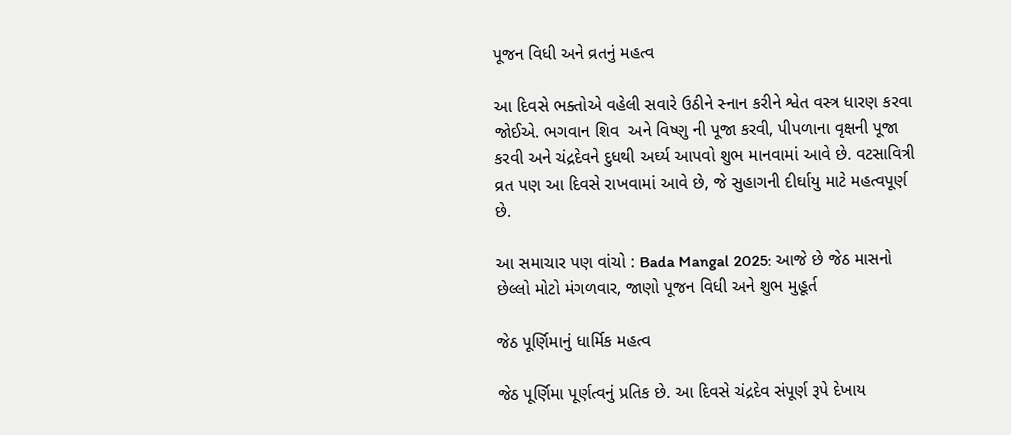પૂજન વિધી અને વ્રતનું મહત્વ

આ દિવસે ભક્તોએ વહેલી સવારે ઉઠીને સ્નાન કરીને શ્વેત વસ્ત્ર ધારણ કરવા જોઈએ. ભગવાન શિવ  અને વિષ્ણુ ની પૂજા કરવી, પીપળાના વૃક્ષની પૂજા કરવી અને ચંદ્રદેવને દુધથી અર્ઘ્ય આપવો શુભ માનવામાં આવે છે. વટસાવિત્રી વ્રત પણ આ દિવસે રાખવામાં આવે છે, જે સુહાગની દીર્ઘાયુ માટે મહત્વપૂર્ણ છે.

આ સમાચાર પણ વાંચો : Bada Mangal 2025: આજે છે જેઠ માસનો છેલ્લો મોટો મંગળવાર, જાણો પૂજન વિધી અને શુભ મુહૂર્ત

જેઠ પૂર્ણિમાનું ધાર્મિક મહત્વ

જેઠ પૂર્ણિમા પૂર્ણત્વનું પ્રતિક છે. આ દિવસે ચંદ્રદેવ સંપૂર્ણ રૂપે દેખાય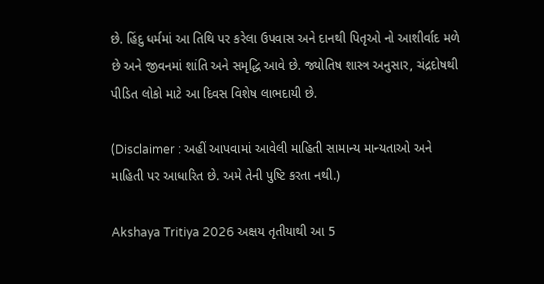છે. હિંદુ ધર્મમાં આ તિથિ પર કરેલા ઉપવાસ અને દાનથી પિતૃઓ નો આશીર્વાદ મળે છે અને જીવનમાં શાંતિ અને સમૃદ્ધિ આવે છે. જ્યોતિષ શાસ્ત્ર અનુસાર, ચંદ્રદોષથી પીડિત લોકો માટે આ દિવસ વિશેષ લાભદાયી છે.

(Disclaimer : અહીં આપવામાં આવેલી માહિતી સામાન્ય માન્યતાઓ અને માહિતી પર આધારિત છે. અમે તેની પુષ્ટિ કરતા નથી.)

Akshaya Tritiya 2026 અક્ષય તૃતીયાથી આ 5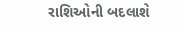રાશિઓની બદલાશે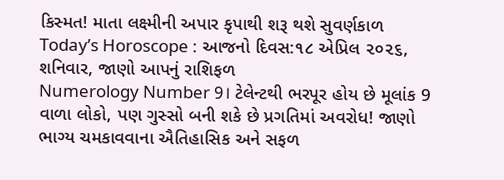કિસ્મત! માતા લક્ષ્મીની અપાર કૃપાથી શરૂ થશે સુવર્ણકાળ
Today’s Horoscope : આજનો દિવસ:૧૮ એપ્રિલ ૨૦૨૬, શનિવાર, જાણો આપનું રાશિફળ
Numerology Number 9। ટેલેન્ટથી ભરપૂર હોય છે મૂલાંક 9 વાળા લોકો, પણ ગુસ્સો બની શકે છે પ્રગતિમાં અવરોધ! જાણો ભાગ્ય ચમકાવવાના ઐતિહાસિક અને સફળ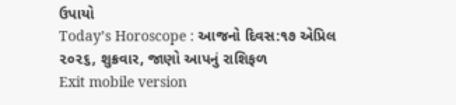ઉપાયો
Today’s Horoscope : આજનો દિવસ:૧૭ એપ્રિલ ૨૦૨૬, શુક્રવાર, જાણો આપનું રાશિફળ
Exit mobile version